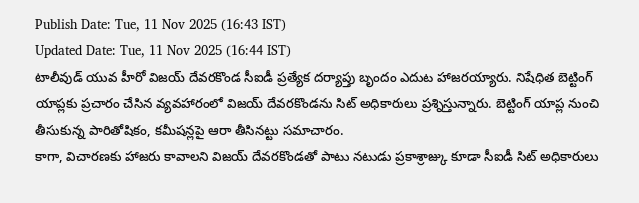Publish Date: Tue, 11 Nov 2025 (16:43 IST)
Updated Date: Tue, 11 Nov 2025 (16:44 IST)
టాలీవుడ్ యువ హీరో విజయ్ దేవరకొండ సీఐడీ ప్రత్యేక దర్యాప్తు బృందం ఎదుట హాజరయ్యారు. నిషేధిత బెట్టింగ్ యాప్లకు ప్రచారం చేసిన వ్యవహారంలో విజయ్ దేవరకొండను సిట్ అధికారులు ప్రశ్నిస్తున్నారు. బెట్టింగ్ యాప్ల నుంచి తీసుకున్న పారితోషికం, కమీషన్లపై ఆరా తీసినట్టు సమాచారం.
కాగా, విచారణకు హాజరు కావాలని విజయ్ దేవరకొండతో పాటు నటుడు ప్రకాశ్రాజ్కు కూడా సీఐడీ సిట్ అధికారులు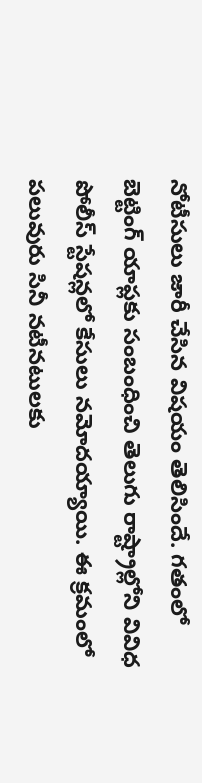నోటీసులు జారీ చేసిన విషయం తెలిసిందే. గతంలో బెట్టింగ్ యాప్లకు సంబంధించి తెలుగు రాష్ట్రాల్లోని వివిధ పోలీస్ స్టేషన్లలో కేసులు నమోదయ్యాయి. ఈ క్రమంలో పలువురు సినీ నటీనటులకు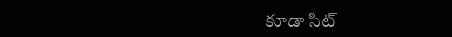కూడా సిట్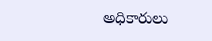అధికారులు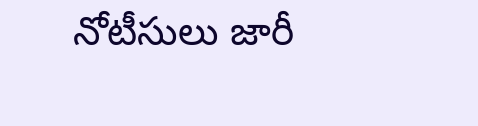నోటీసులు జారీ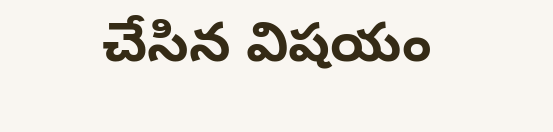చేసిన విషయం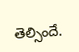తెల్సిందే.